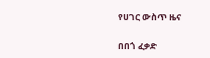የሀገር ውስጥ ዜና

በበጎ ፈቃድ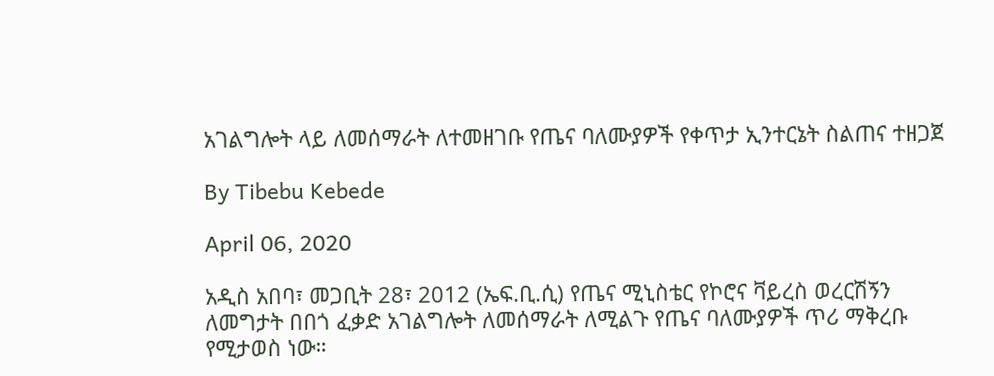አገልግሎት ላይ ለመሰማራት ለተመዘገቡ የጤና ባለሙያዎች የቀጥታ ኢንተርኔት ስልጠና ተዘጋጀ

By Tibebu Kebede

April 06, 2020

አዲስ አበባ፣ መጋቢት 28፣ 2012 (ኤፍ.ቢ.ሲ) የጤና ሚኒስቴር የኮሮና ቫይረስ ወረርሽኝን ለመግታት በበጎ ፈቃድ አገልግሎት ለመሰማራት ለሚልጉ የጤና ባለሙያዎች ጥሪ ማቅረቡ የሚታወስ ነው።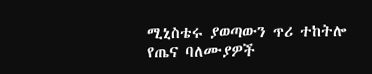ሚኒስቴሩ ያወጣውን ጥሪ ተከትሎ የጤና ባለሙያዎች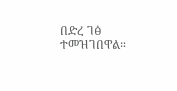በድረ ገፅ ተመዝገበዋል።